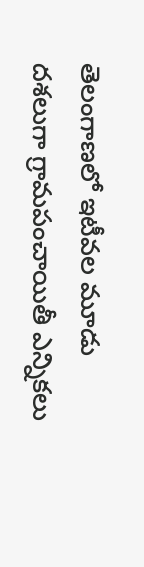తెలంగాణలో ఇటీవల మూడు దశలుగా గ్రామపంచాయితీ ఎన్నికలు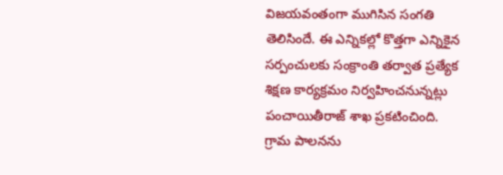విజయవంతంగా ముగిసిన సంగతి తెలిసిందే. ఈ ఎన్నికల్లో కొత్తగా ఎన్నికైన సర్పంచులకు సంక్రాంతి తర్వాత ప్రత్యేక శిక్షణ కార్యక్రమం నిర్వహించనున్నట్లు పంచాయితీరాజ్ శాఖ ప్రకటించింది.
గ్రామ పాలనను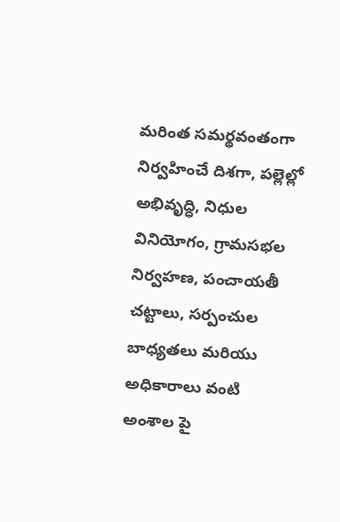మరింత సమర్థవంతంగా నిర్వహించే దిశగా, పల్లెల్లో అభివృద్ధి, నిధుల వినియోగం, గ్రామసభల నిర్వహణ, పంచాయతీ చట్టాలు, సర్పంచుల బాధ్యతలు మరియు అధికారాలు వంటి అంశాల పై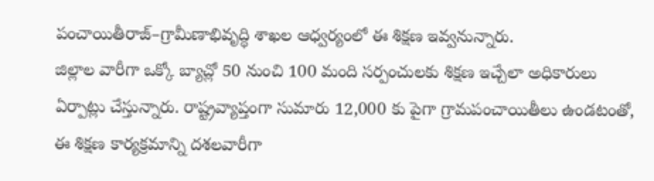పంచాయితీరాజ్–గ్రామీణాభివృద్ధి శాఖల ఆధ్వర్యంలో ఈ శిక్షణ ఇవ్వనున్నారు.
జిల్లాల వారీగా ఒక్కో బ్యాచ్లో 50 నుంచి 100 మంది సర్పంచులకు శిక్షణ ఇచ్చేలా అధికారులు ఏర్పాట్లు చేస్తున్నారు. రాష్ట్రవ్యాప్తంగా సుమారు 12,000 కు పైగా గ్రామపంచాయితీలు ఉండటంతో, ఈ శిక్షణ కార్యక్రమాన్ని దశలవారీగా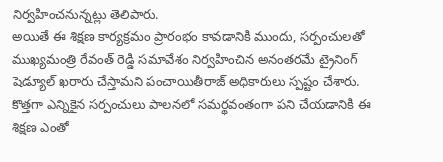నిర్వహించనున్నట్లు తెలిపారు.
అయితే ఈ శిక్షణ కార్యక్రమం ప్రారంభం కావడానికి ముందు, సర్పంచులతో ముఖ్యమంత్రి రేవంత్ రెడ్డి సమావేశం నిర్వహించిన అనంతరమే ట్రైనింగ్ షెడ్యూల్ ఖరారు చేస్తామని పంచాయితీరాజ్ అధికారులు స్పష్టం చేశారు.
కొత్తగా ఎన్నికైన సర్పంచులు పాలనలో సమర్థవంతంగా పని చేయడానికి ఈ శిక్షణ ఎంతో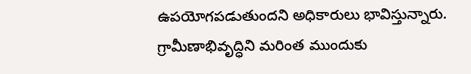ఉపయోగపడుతుందని అధికారులు భావిస్తున్నారు. గ్రామీణాభివృద్ధిని మరింత ముందుకు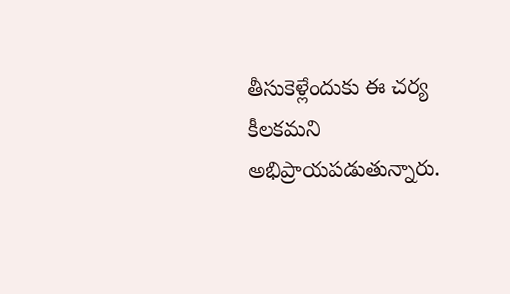తీసుకెళ్లేందుకు ఈ చర్య కీలకమని అభిప్రాయపడుతున్నారు.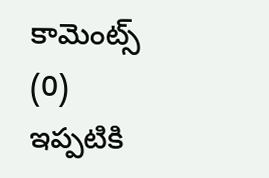కామెంట్స్ (0)
ఇప్పటికి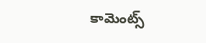కామెంట్స్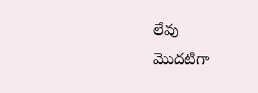లేవు
మొదటిగా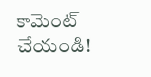కామెంట్ చేయండి!